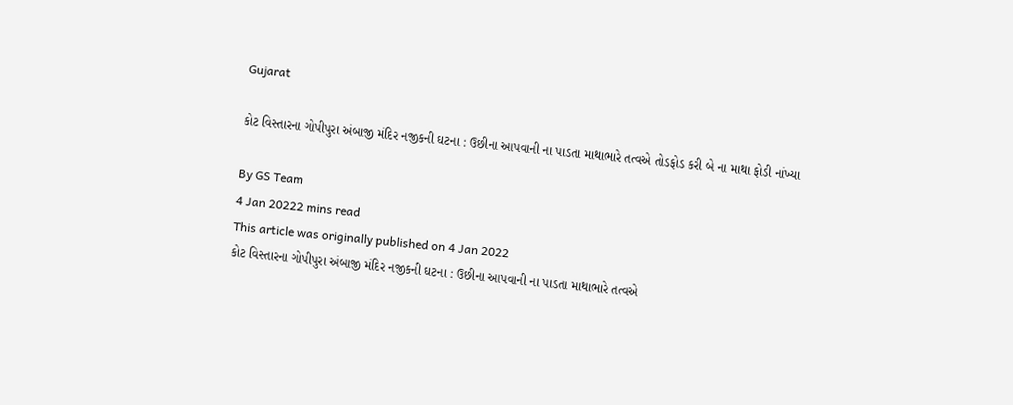Gujarat

કોટ વિસ્તારના ગોપીપુરા અંબાજી મંદિર નજીકની ઘટના : ઉછીના આપવાની ના પાડતા માથાભારે તત્વએ તોડફોડ કરી બે ના માથા ફોડી નાંખ્યા

By GS Team
4 Jan 20222 mins read
This article was originally published on 4 Jan 2022
કોટ વિસ્તારના ગોપીપુરા અંબાજી મંદિર નજીકની ઘટના : ઉછીના આપવાની ના પાડતા માથાભારે તત્વએ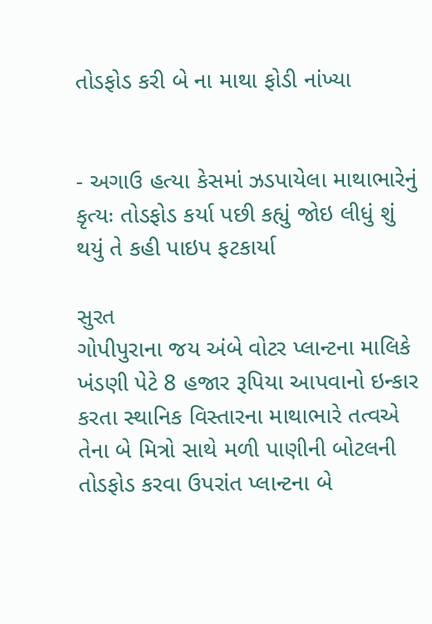તોડફોડ કરી બે ના માથા ફોડી નાંખ્યા


- અગાઉ હત્યા કેસમાં ઝડપાયેલા માથાભારેનું કૃત્યઃ તોડફોડ કર્યા પછી કહ્યું જોઇ લીધું શું થયું તે કહી પાઇપ ફટકાર્યા

સુરત
ગોપીપુરાના જય અંબે વોટર પ્લાન્ટના માલિકે ખંડણી પેટે 8 હજાર રૂપિયા આપવાનો ઇન્કાર કરતા સ્થાનિક વિસ્તારના માથાભારે તત્વએ તેના બે મિત્રો સાથે મળી પાણીની બોટલની તોડફોડ કરવા ઉપરાંત પ્લાન્ટના બે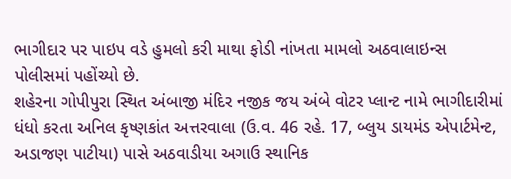ભાગીદાર પર પાઇપ વડે હુમલો કરી માથા ફોડી નાંખતા મામલો અઠવાલાઇન્સ પોલીસમાં પહોંચ્યો છે.
શહેરના ગોપીપુરા સ્થિત અંબાજી મંદિર નજીક જય અંબે વોટર પ્લાન્ટ નામે ભાગીદારીમાં ધંધો કરતા અનિલ કૃષ્ણકાંત અત્તરવાલા (ઉ.વ. 46 રહે. 17, બ્લુય ડાયમંડ એપાર્ટમેન્ટ, અડાજણ પાટીયા) પાસે અઠવાડીયા અગાઉ સ્થાનિક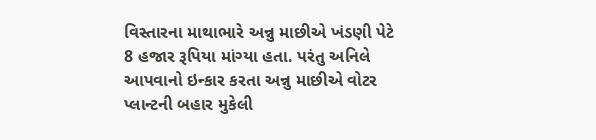વિસ્તારના માથાભારે અન્નુ માછીએ ખંડણી પેટે 8 હજાર રૂપિયા માંગ્યા હતા. પરંતુ અનિલે આપવાનો ઇન્કાર કરતા અન્નુ માછીએ વોટર પ્લાન્ટની બહાર મુકેલી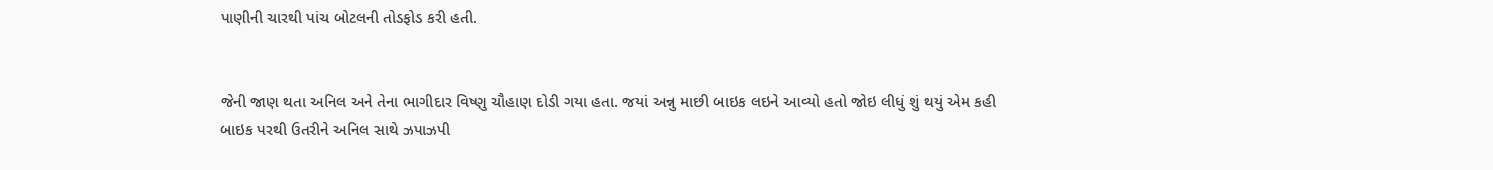પાણીની ચારથી પાંચ બોટલની તોડફોડ કરી હતી.


જેની જાણ થતા અનિલ અને તેના ભાગીદાર વિષ્ણુ ચૌહાણ દોડી ગયા હતા. જયાં અન્નુ માછી બાઇક લઇને આવ્યો હતો જોઇ લીધું શું થયું એમ કહી બાઇક પરથી ઉતરીને અનિલ સાથે ઝપાઝપી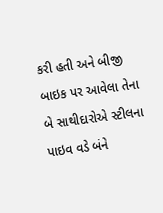કરી હતી અને બીજી બાઇક પર આવેલા તેના બે સાથીદારોએ સ્ટીલના પાઇવ વડે બંને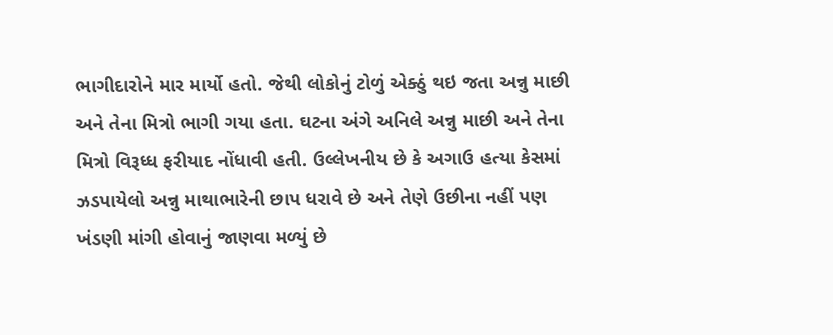ભાગીદારોને માર માર્યો હતો. જેથી લોકોનું ટોળું એક્ઠું થઇ જતા અન્નુ માછી અને તેના મિત્રો ભાગી ગયા હતા. ઘટના અંગે અનિલે અન્નુ માછી અને તેના મિત્રો વિરૂધ્ધ ફરીયાદ નોંધાવી હતી. ઉલ્લેખનીય છે કે અગાઉ હત્યા કેસમાં ઝડપાયેલો અન્નુ માથાભારેની છાપ ધરાવે છે અને તેણે ઉછીના નહીં પણ ખંડણી માંગી હોવાનું જાણવા મળ્યું છે